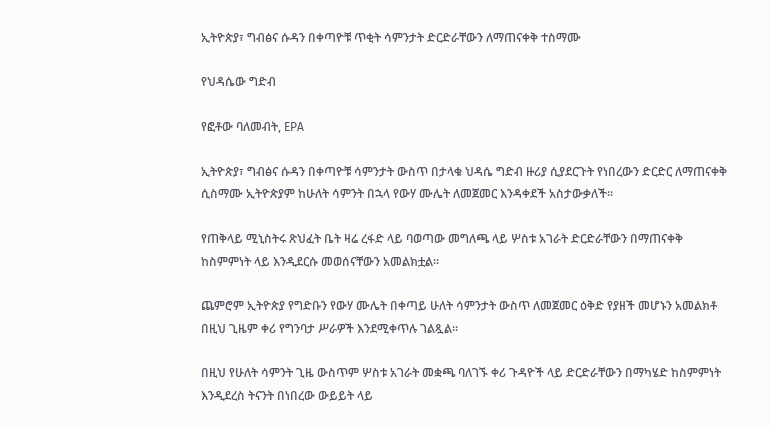ኢትዮጵያ፣ ግብፅና ሱዳን በቀጣዮቹ ጥቂት ሳምንታት ድርድራቸውን ለማጠናቀቅ ተስማሙ

የህዳሴው ግድብ

የፎቶው ባለመብት, EPA

ኢትዮጵያ፣ ግብፅና ሱዳን በቀጣዮቹ ሳምንታት ውስጥ በታላቁ ህዳሴ ግድብ ዙሪያ ሲያደርጉት የነበረውን ድርድር ለማጠናቀቅ ሲስማሙ ኢትዮጵያም ከሁለት ሳምንት በኋላ የውሃ ሙሌት ለመጀመር እንዳቀደች አስታውቃለች።

የጠቅላይ ሚኒስትሩ ጽህፈት ቤት ዛሬ ረፋድ ላይ ባወጣው መግለጫ ላይ ሦስቱ አገራት ድርድራቸውን በማጠናቀቅ ከስምምነት ላይ እንዲደርሱ መወሰናቸውን አመልክቷል።

ጨምሮም ኢትዮጵያ የግድቡን የውሃ ሙሌት በቀጣይ ሁለት ሳምንታት ውስጥ ለመጀመር ዕቅድ የያዘች መሆኑን አመልክቶ በዚህ ጊዜም ቀሪ የግንባታ ሥራዎች እንደሚቀጥሉ ገልጿል።

በዚህ የሁለት ሳምንት ጊዜ ውስጥም ሦስቱ አገራት መቋጫ ባለገኙ ቀሪ ጉዳዮች ላይ ድርድራቸውን በማካሄድ ከስምምነት እንዲደረስ ትናንት በነበረው ውይይት ላይ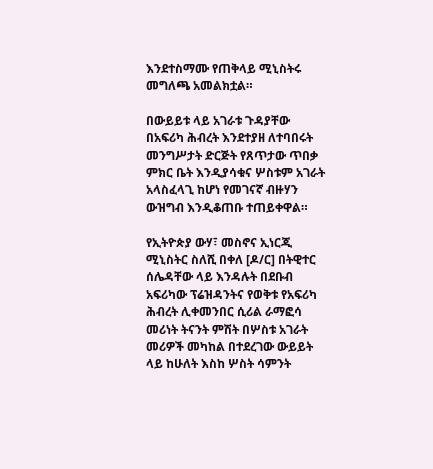እንደተስማሙ የጠቅላይ ሚኒስትሩ መግለጫ አመልክቷል።

በውይይቱ ላይ አገራቱ ጉዳያቸው በአፍሪካ ሕብረት እንደተያዘ ለተባበሩት መንግሥታት ድርጅት የጸጥታው ጥበቃ ምክር ቤት እንዲያሳቁና ሦስቱም አገራት አላስፈላጊ ከሆነ የመገናኛ ብዙሃን ውዝግብ እንዲቆጠቡ ተጠይቀዋል።

የኢትዮጵያ ውሃ፣ መስኖና ኢነርጂ ሚኒስትር ስለሺ በቀለ [ዶ/ር] በትዊተር ሰሌዳቸው ላይ እንዳሉት በደቡብ አፍሪካው ፕሬዝዳንትና የወቅቱ የአፍሪካ ሕብረት ሊቀመንበር ሲሪል ራማፎሳ መሪነት ትናንት ምሽት በሦስቱ አገራት መሪዎች መካከል በተደረገው ውይይት ላይ ከሁለት እስከ ሦስት ሳምንት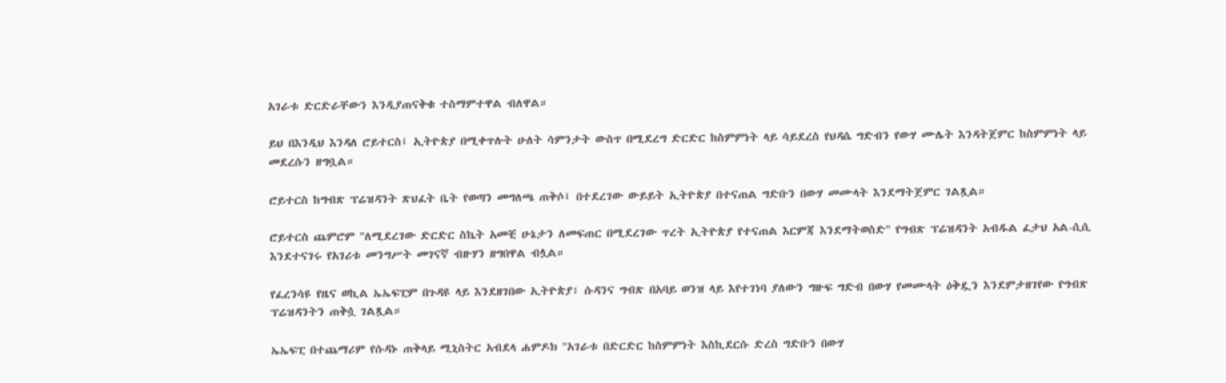አገራቱ ድርድራቸውን እንዲያጠናቅቁ ተስማምተዋል ብለዋል።

ይህ በእንዲህ እንዳለ ሮይተርስ፤ ኢትዮጵያ በሚቀጥሉት ሁለት ሳምንታት ውስጥ በሚደረግ ድርድር ከስምምነት ላይ ሳይደረስ የህዳሴ ግድብን የውሃ ሙሌት እንዳትጀምር ከስምምነት ላይ መደረሱን ዘግቧል።

ሮይተርስ ከግብጽ ፕሬዝዳንት ጽህፈት ቤት የወጣን መግለጫ ጠቅሶ፤ በተደረገው ውይይት ኢትዮጵያ በተናጠል ግድቡን በውሃ መሙላት እንደማትጀምር ገልጿል።

ሮይተርስ ጨምሮም "ለሚደረገው ድርድር ስኬት አመቺ ሁኔታን ለመፍጠር በሚደረገው ጥረት ኢትዮጵያ የተናጠል እርምጃ እንደማትወስድ" የግብጽ ፕሬዝዳንት አብዱል ፈታህ አል-ሲሲ እንደተናገሩ የአገሪቱ መንግሥት መገናኛ ብዙሃን ዘግበዋል ብሏል።

የፈረንሳዩ የዜና ወኪል ኤኤፍፒም በጉዳዩ ላይ እንደዘገበው ኢትዮጵያ፣ ሱዳንና ግብጽ በአባይ ወንዝ ላይ እየተገነባ ያለውን ግዙፍ ግድብ በውሃ የመሙላት ዕቅዷን እንደምታዘገየው የግብጽ ፕሬዝዳንትን ጠቅሷ ገልጿል።

ኤኤፍፒ በተጨማሪም የሱዳኑ ጠቅላይ ሚኒስትር አብደላ ሐምዶክ "አገራቱ በድርድር ከስምምነት እስኪደርሱ ድረስ ግድቡን በውሃ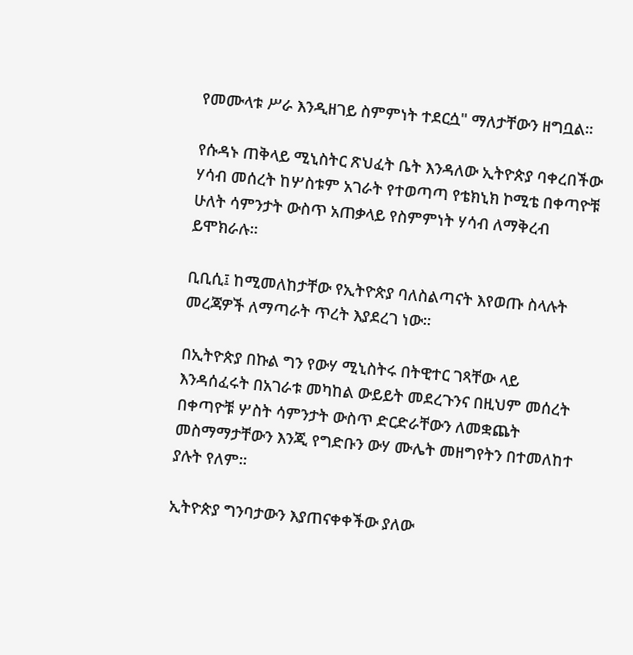የመሙላቱ ሥራ እንዲዘገይ ስምምነት ተደርሷ" ማለታቸውን ዘግቧል።

የሱዳኑ ጠቅላይ ሚኒስትር ጽህፈት ቤት እንዳለው ኢትዮጵያ ባቀረበችው ሃሳብ መሰረት ከሦስቱም አገራት የተወጣጣ የቴክኒክ ኮሚቴ በቀጣዮቹ ሁለት ሳምንታት ውስጥ አጠቃላይ የስምምነት ሃሳብ ለማቅረብ ይሞክራሉ።

ቢቢሲ፤ ከሚመለከታቸው የኢትዮጵያ ባለስልጣናት እየወጡ ስላሉት መረጃዎች ለማጣራት ጥረት እያደረገ ነው።

በኢትዮጵያ በኩል ግን የውሃ ሚኒስትሩ በትዊተር ገጻቸው ላይ እንዳሰፈሩት በአገራቱ መካከል ውይይት መደረጉንና በዚህም መሰረት በቀጣዮቹ ሦስት ሳምንታት ውስጥ ድርድራቸውን ለመቋጨት መስማማታቸውን እንጂ የግድቡን ውሃ ሙሌት መዘግየትን በተመለከተ ያሉት የለም።

ኢትዮጵያ ግንባታውን እያጠናቀቀችው ያለው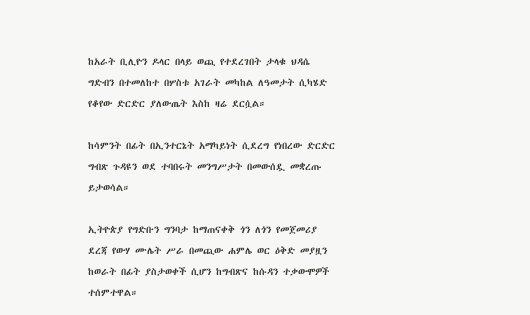ከአራት ቢሊዮን ዶላር በላይ ወጪ የተደረገበት ታላቁ ህዳሴ ግድብን በተመለከተ በሦስቱ አገራት መካከል ለዓመታት ሲካሄድ የቆየው ድርድር ያለውጤት እስከ ዛሬ ደርሷል።

ከሳምንት በፊት በኢንተርኔት አማካይነት ሲደረግ የነበረው ድርድር ግብጽ ጉዳዩን ወደ ተባበሩት መንግሥታት በመውሰዷ መቋረጡ ይታወሳል።

ኢትዮጵያ የግድቡን ግንባታ ከማጠናቀቅ ጎን ለጎን የመጀመሪያ ደረጃ የውሃ ሙሌት ሥራ በመጪው ሐምሌ ወር ዕቅድ መያዟን ከወራት በፊት ያስታወቀች ሲሆን ከግብጽና ከሱዳን ተቃውሞዎች ተሰምተዋል።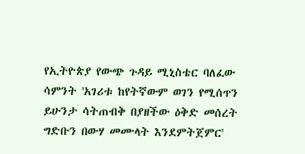የኢትዮጵያ የውጭ ጉዳይ ሚኒስቴር ባለፈው ሳምንት 'አገሪቱ ከየትኛውም ወገን የሚሰጥን ይሁንታ ሳትጠብቅ በያዘችው ዕቅድ መሰረት ግድቡን በውሃ መሙላት እንደምትጀምር'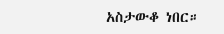አስታውቆ ነበር።